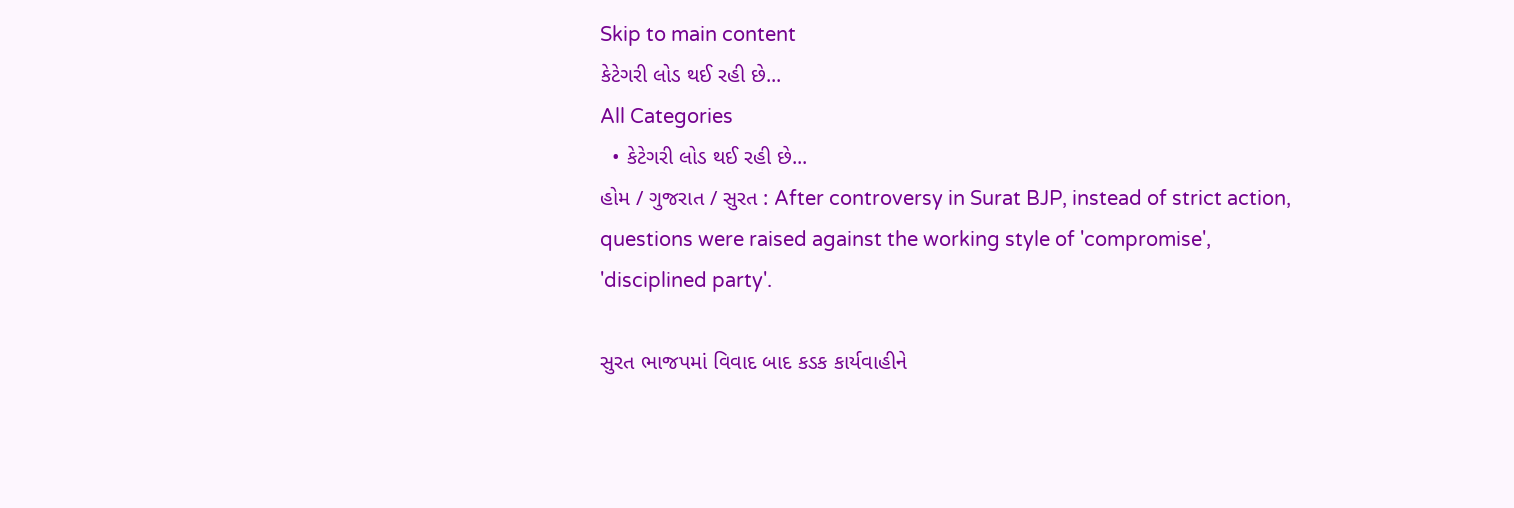Skip to main content
કેટેગરી લોડ થઈ રહી છે...
All Categories
  • કેટેગરી લોડ થઈ રહી છે...
હોમ / ગુજરાત / સુરત : After controversy in Surat BJP, instead of strict action, questions were raised against the working style of 'compromise', 'disciplined party'.

સુરત ભાજપમાં વિવાદ બાદ કડક કાર્યવાહીને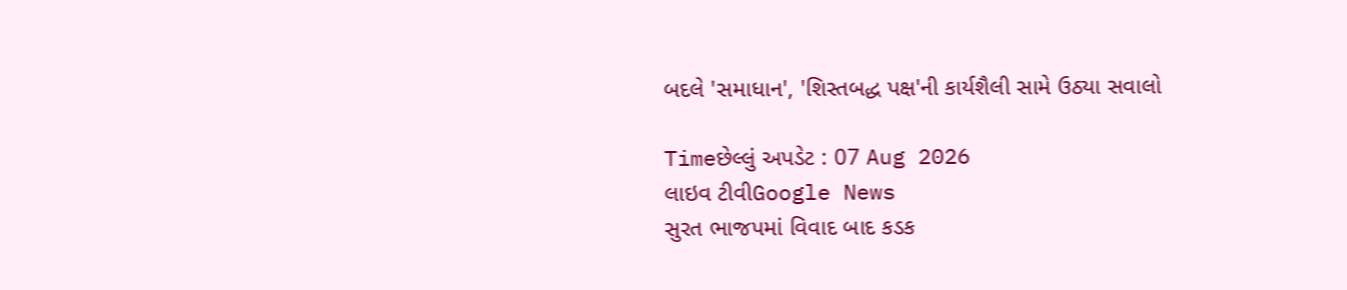બદલે 'સમાધાન', 'શિસ્તબદ્ધ પક્ષ'ની કાર્યશૈલી સામે ઉઠ્યા સવાલો

Timeછેલ્લું અપડેટ : 07 Aug 2026
લાઇવ ટીવીGoogle News
સુરત ભાજપમાં વિવાદ બાદ કડક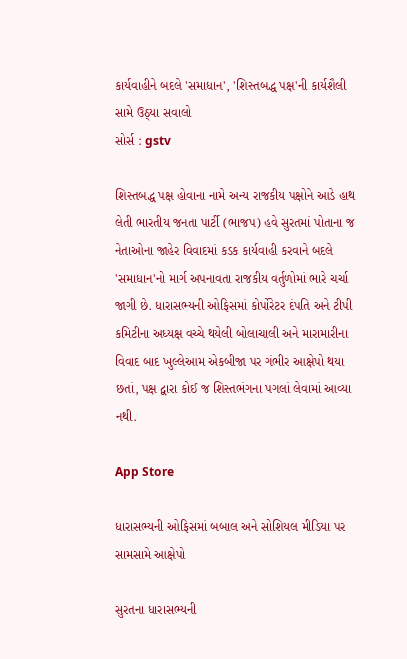કાર્યવાહીને બદલે 'સમાધાન', 'શિસ્તબદ્ધ પક્ષ'ની કાર્યશૈલી સામે ઉઠ્યા સવાલો
સોર્સ : gstv

શિસ્તબદ્ધ પક્ષ હોવાના નામે અન્ય રાજકીય પક્ષોને આડે હાથ લેતી ભારતીય જનતા પાર્ટી (ભાજપ) હવે સુરતમાં પોતાના જ નેતાઓના જાહેર વિવાદમાં કડક કાર્યવાહી કરવાને બદલે 'સમાધાન'નો માર્ગ અપનાવતા રાજકીય વર્તુળોમાં ભારે ચર્ચા જાગી છે. ધારાસભ્યની ઓફિસમાં કોર્પોરેટર દંપતિ અને ટીપી કમિટીના અધ્યક્ષ વચ્ચે થયેલી બોલાચાલી અને મારામારીના વિવાદ બાદ ખુલ્લેઆમ એકબીજા પર ગંભીર આક્ષેપો થયા છતાં, પક્ષ દ્વારા કોઈ જ શિસ્તભંગના પગલાં લેવામાં આવ્યા નથી.

App Store

ધારાસભ્યની ઓફિસમાં બબાલ અને સોશિયલ મીડિયા પર સામસામે આક્ષેપો

સુરતના ધારાસભ્યની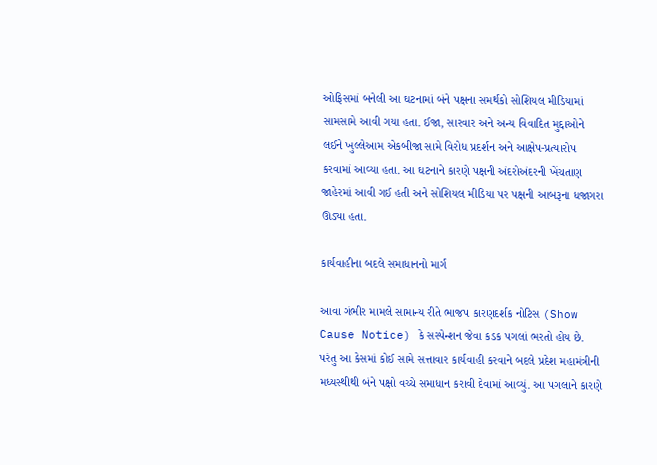ઓફિસમાં બનેલી આ ઘટનામાં બંને પક્ષના સમર્થકો સોશિયલ મીડિયામાં સામસામે આવી ગયા હતા. ઈજા, સારવાર અને અન્ય વિવાદિત મુદ્દાઓને લઈને ખુલ્લેઆમ એકબીજા સામે વિરોધ પ્રદર્શન અને આક્ષેપ-પ્રત્યારોપ કરવામાં આવ્યા હતા. આ ઘટનાને કારણે પક્ષની અંદરોઅંદરની ખેંચતાણ જાહેરમાં આવી ગઈ હતી અને સોશિયલ મીડિયા પર પક્ષની આબરૂના ધજાગરા ઊડ્યા હતા.

કાર્યવાહીના બદલે સમાધાનનો માર્ગ

આવા ગંભીર મામલે સામાન્ય રીતે ભાજપ કારણદર્શક નોટિસ (Show Cause Notice) કે સસ્પેન્શન જેવા કડક પગલાં ભરતો હોય છે. પરંતુ આ કેસમાં કોઈ સામે સત્તાવાર કાર્યવાહી કરવાને બદલે પ્રદેશ મહામંત્રીની મધ્યસ્થીથી બંને પક્ષો વચ્ચે સમાધાન કરાવી દેવામાં આવ્યું. આ પગલાને કારણે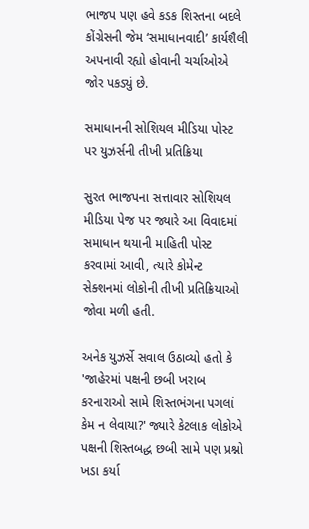ભાજપ પણ હવે કડક શિસ્તના બદલે કોંગ્રેસની જેમ ‘સમાધાનવાદી’ કાર્યશૈલી અપનાવી રહ્યો હોવાની ચર્ચાઓએ જોર પકડ્યું છે.

સમાધાનની સોશિયલ મીડિયા પોસ્ટ પર યુઝર્સની તીખી પ્રતિક્રિયા

સુરત ભાજપના સત્તાવાર સોશિયલ મીડિયા પેજ પર જ્યારે આ વિવાદમાં સમાધાન થયાની માહિતી પોસ્ટ કરવામાં આવી, ત્યારે કોમેન્ટ સેક્શનમાં લોકોની તીખી પ્રતિક્રિયાઓ જોવા મળી હતી.

અનેક યુઝર્સે સવાલ ઉઠાવ્યો હતો કે 'જાહેરમાં પક્ષની છબી ખરાબ કરનારાઓ સામે શિસ્તભંગના પગલાં કેમ ન લેવાયા?' જ્યારે કેટલાક લોકોએ પક્ષની શિસ્તબદ્ધ છબી સામે પણ પ્રશ્નો ખડા કર્યા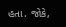હતા. જોકે,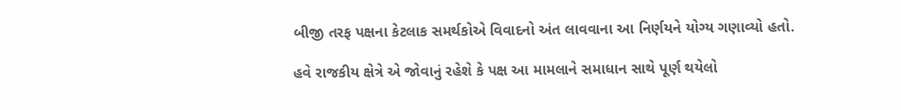બીજી તરફ પક્ષના કેટલાક સમર્થકોએ વિવાદનો અંત લાવવાના આ નિર્ણયને યોગ્ય ગણાવ્યો હતો.

હવે રાજકીય ક્ષેત્રે એ જોવાનું રહેશે કે પક્ષ આ મામલાને સમાધાન સાથે પૂર્ણ થયેલો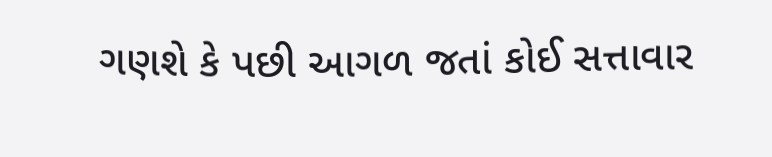ગણશે કે પછી આગળ જતાં કોઈ સત્તાવાર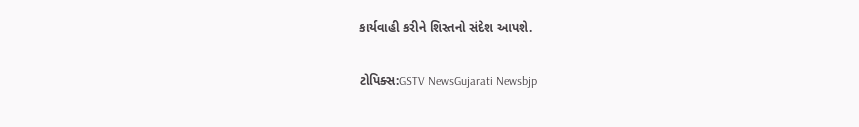કાર્યવાહી કરીને શિસ્તનો સંદેશ આપશે.

ટોપિક્સ:GSTV NewsGujarati Newsbjp